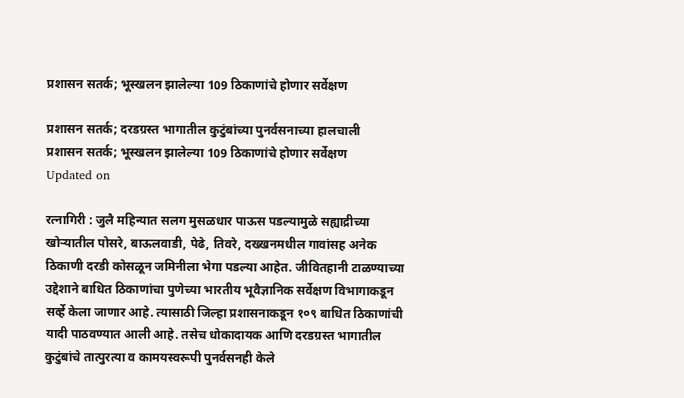प्रशासन सतर्क; भूस्खलन झालेल्या 109 ठिकाणांचे होणार सर्वेक्षण

प्रशासन सतर्क; दरडग्रस्त भागातील कुटुंबांच्या पुनर्वसनाच्या हालचाली
प्रशासन सतर्क; भूस्खलन झालेल्या 109 ठिकाणांचे होणार सर्वेक्षण
Updated on

रत्नागिरी : जुलै महिन्यात सलग मुसळधार पाऊस पडल्यामुळे सह्याद्रीच्या खोऱ्या‍तील पोसरे, बाऊलवाडी, पेढे, तिवरे, दख्खनमधील गावांसह अनेक ठिकाणी दरडी कोसळून जमिनीला भेगा पडल्या आहेत. जीवितहानी टाळण्याच्या उद्देशाने बाधित ठिकाणांचा पुणेच्या भारतीय भूवैज्ञानिक सर्वेक्षण विभागाकडून सर्व्हे केला जाणार आहे. त्यासाठी जिल्हा प्रशासनाकडून १०९ बाधित ठिकाणांची यादी पाठवण्यात आली आहे. तसेच धोकादायक आणि दरडग्रस्त भागातील कुटुंबांचे तात्पुरत्या व कामयस्वरूपी पुनर्वसनही केले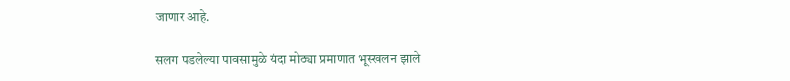जाणार आहे.

सलग पडलेल्या पावसामुळे यंदा मोठ्या प्रमाणात भूस्खलन झाले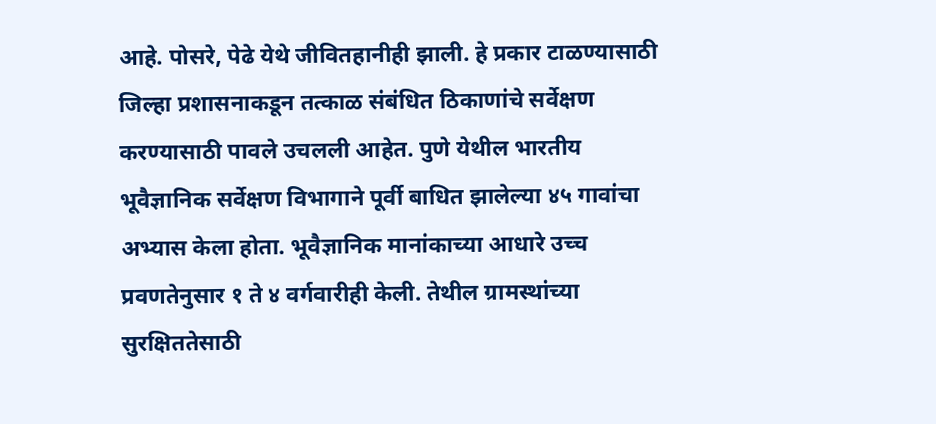आहे. पोसरे, पेढे येथे जीवितहानीही झाली. हे प्रकार टाळण्यासाठी जिल्हा प्रशासनाकडून तत्काळ संबंधित ठिकाणांचे सर्वेक्षण करण्यासाठी पावले उचलली आहेत. पुणे येथील भारतीय भूवैज्ञानिक सर्वेक्षण विभागाने पूर्वी बाधित झालेल्या ४५ गावांचा अभ्यास केला होता. भूवैज्ञानिक मानांकाच्या आधारे उच्च प्रवणतेनुसार १ ते ४ वर्गवारीही केली. तेथील ग्रामस्थांच्या सुरक्षिततेसाठी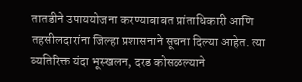तातडीने उपाययोजना करण्याबाबत प्रांताधिकारी आणि तहसीलदारांना जिल्हा प्रशासनाने सूचना दिल्या आहेत. त्या व्यतिरिक्त यंदा भूस्खलन, दरड कोसळल्याने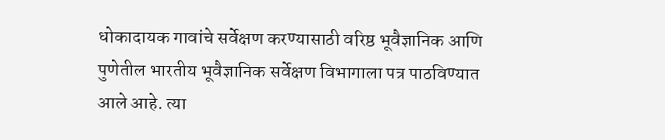धोकादायक गावांचे सर्वेक्षण करण्यासाठी वरिष्ठ भूवैज्ञानिक आणि पुणेतील भारतीय भूवैज्ञानिक सर्वेक्षण विभागाला पत्र पाठविण्यात आले आहे. त्या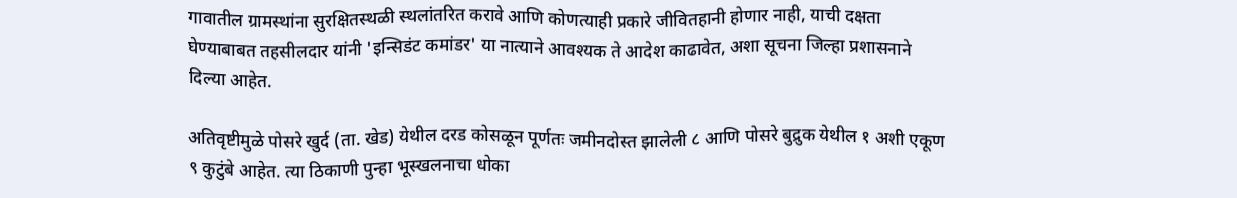गावातील ग्रामस्थांना सुरक्षितस्थळी स्थलांतरित करावे आणि कोणत्याही प्रकारे जीवितहानी होणार नाही, याची दक्षता घेण्याबाबत तहसीलदार यांनी 'इन्सिडंट कमांडर' या नात्याने आवश्यक ते आदेश काढावेत, अशा सूचना जिल्हा प्रशासनाने दिल्या आहेत.

अतिवृष्टीमुळे पोसरे खुर्द (ता. खेड) येथील दरड कोसळून पूर्णतः जमीनदोस्त झालेली ८ आणि पोसरे बुद्रुक येथील १ अशी एकूण ९ कुटुंबे आहेत. त्या ठिकाणी पुन्हा भूस्खलनाचा धोका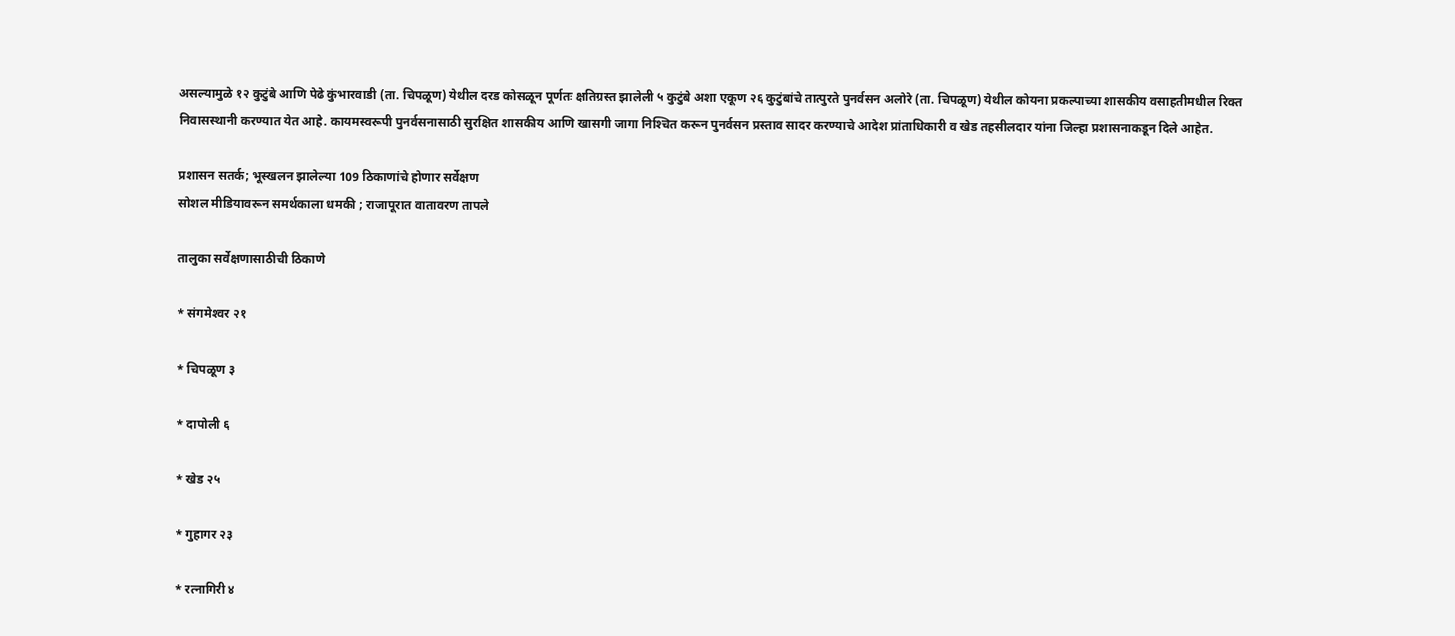असल्यामुळे १२ कुटुंबे आणि पेढे कुंभारवाडी (ता. चिपळूण) येथील दरड कोसळून पूर्णतः क्षतिग्रस्त झालेली ५ कुटुंबे अशा एकूण २६ कुटुंबांचे तात्पुरते पुनर्वसन अलोरे (ता. चिपळूण) येथील कोयना प्रकल्पाच्या शासकीय वसाहतीमधील रिक्त निवासस्थानी करण्यात येत आहे. कायमस्वरूपी पुनर्वसनासाठी सुरक्षित शासकीय आणि खासगी जागा निश्‍चित करून पुनर्वसन प्रस्ताव सादर करण्याचे आदेश प्रांताधिकारी व खेड तहसीलदार यांना जिल्हा प्रशासनाकडून दिले आहेत.

प्रशासन सतर्क; भूस्खलन झालेल्या 109 ठिकाणांचे होणार सर्वेक्षण
सोशल मीडियावरून समर्थकाला धमकी ; राजापूरात वातावरण तापले

तालुका सर्वेक्षणासाठीची ठिकाणे

* संगमेश्‍वर २१

* चिपळूण ३

* दापोली ६

* खेड २५

* गुहागर २३

* रत्नागिरी ४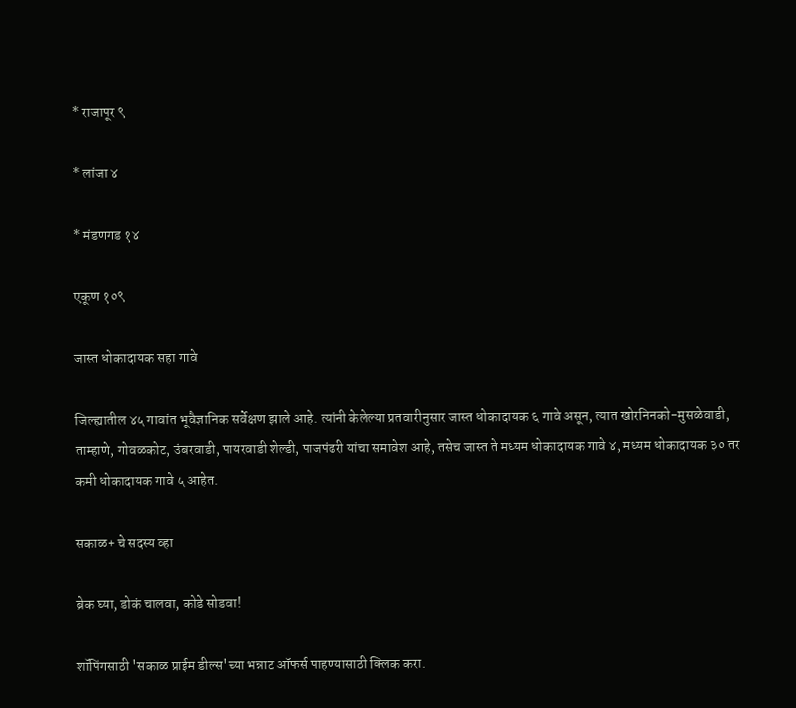* राजापूर ९

* लांजा ४

* मंडणगड १४

एकूण १०९

जास्त धोकादायक सहा गावे

जिल्ह्यातील ४५ गावांत भूवैज्ञानिक सर्वेक्षण झाले आहे. त्यांनी केलेल्या प्रतवारीनुसार जास्त धोकादायक ६ गावे असून, त्यात खोरनिनको-मुसळेवाडी, ताम्हाणे, गोवळकोट, उंबरवाडी, पायरवाडी शेल्डी, पाजपंढरी यांचा समावेश आहे, तसेच जास्त ते मध्यम धोकादायक गावे ४, मध्यम धोकादायक ३० तर कमी धोकादायक गावे ५ आहेत.

सकाळ+ चे सदस्य व्हा

ब्रेक घ्या, डोकं चालवा, कोडे सोडवा!

शॉपिंगसाठी 'सकाळ प्राईम डील्स'च्या भन्नाट ऑफर्स पाहण्यासाठी क्लिक करा.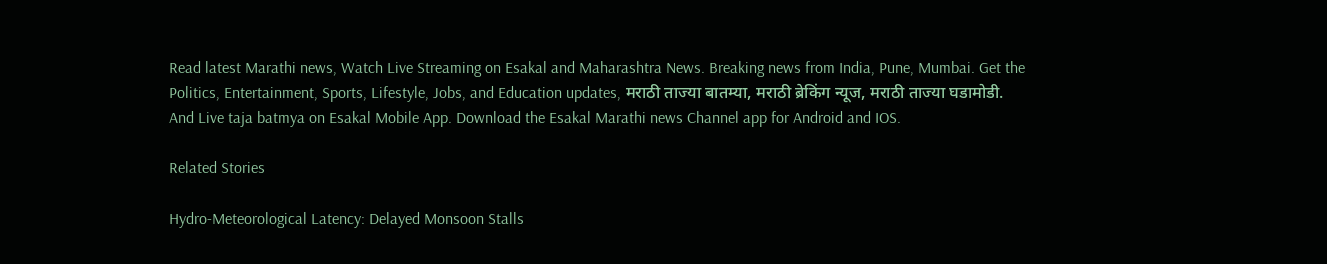Read latest Marathi news, Watch Live Streaming on Esakal and Maharashtra News. Breaking news from India, Pune, Mumbai. Get the Politics, Entertainment, Sports, Lifestyle, Jobs, and Education updates, मराठी ताज्या बातम्या, मराठी ब्रेकिंग न्यूज, मराठी ताज्या घडामोडी. And Live taja batmya on Esakal Mobile App. Download the Esakal Marathi news Channel app for Android and IOS.

Related Stories

Hydro-Meteorological Latency: Delayed Monsoon Stalls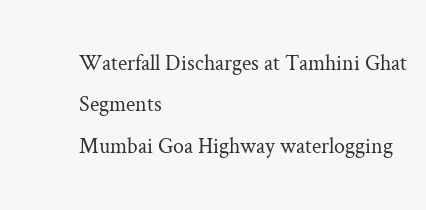Waterfall Discharges at Tamhini Ghat Segments
Mumbai Goa Highway waterlogging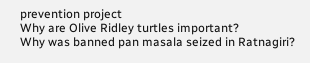prevention project
Why are Olive Ridley turtles important?
Why was banned pan masala seized in Ratnagiri?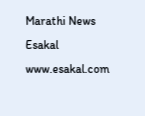Marathi News Esakal
www.esakal.com